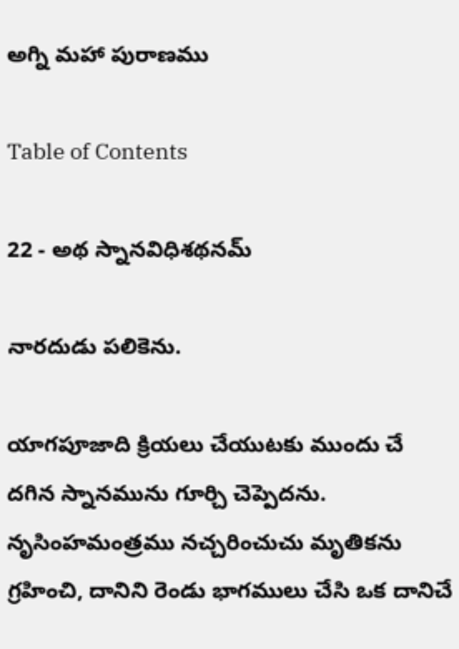అగ్ని మహా పురాణము

Table of Contents

22 - అథ స్నానవిధిశథనమ్

నారదుడు పలికెను.

యాగపూజాది క్రియలు చేయుటకు ముందు చే దగిన స్నానమును గూర్చి చెప్పెదను. నృసింహమంత్రము నచ్చరించుచు మృతికను గ్రహించి, దానిని రెండు భాగములు చేసి ఒక దానిచే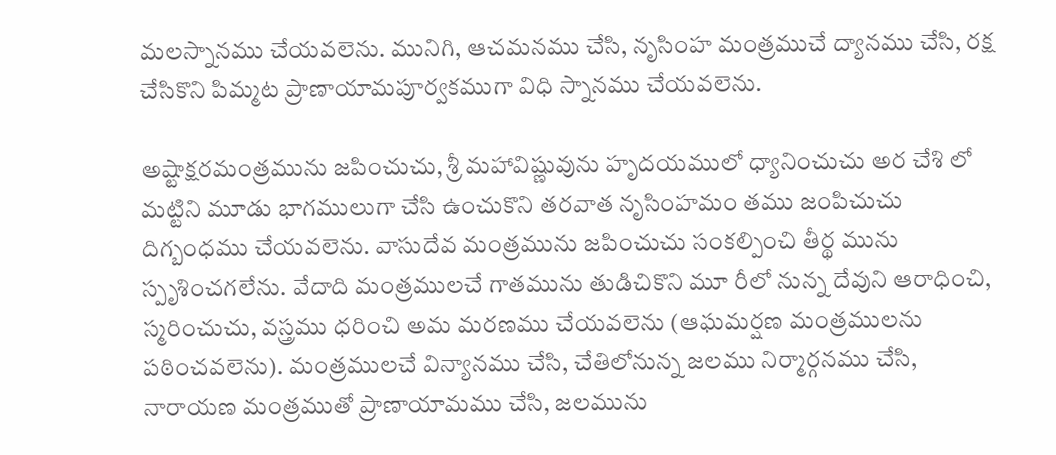మలస్నానము చేయవలెను. మునిగి, ఆచమనము చేసి, నృసింహ మంత్రముచే ద్యానము చేసి, రక్ష చేసికొని పిమ్మట ప్రాణాయామపూర్వకముగా విధి స్నానము చేయవలెను.

అష్టాక్షరమంత్రమును జపించుచు, శ్రీ మహావిష్ణువును హృదయములో ధ్యానించుచు అర చేశి లో మట్టిని మూడు భాగములుగా చేసి ఉంచుకొని తరవాత నృసింహమం తము జంపిచుచు దిగ్బంధము చేయవలెను. వాసుదేవ మంత్రమును జపించుచు సంకల్పించి తీర్థ మును స్పృశించగలేను. వేదాది మంత్రములచే గాతమును తుడిచికొని మూ రీలో నున్న దేవుని ఆరాధించి, స్మరించుచు, వస్త్రము ధరించి అమ మరణము చేయవలెను (ఆఘమర్షణ మంత్రములను పఠించవలెను). మంత్రములచే విన్యానము చేసి, చేతిలోనున్న జలము నిర్మార్గనము చేసి, నారాయణ మంత్రముతో ప్రాణాయామము చేసి, జలమును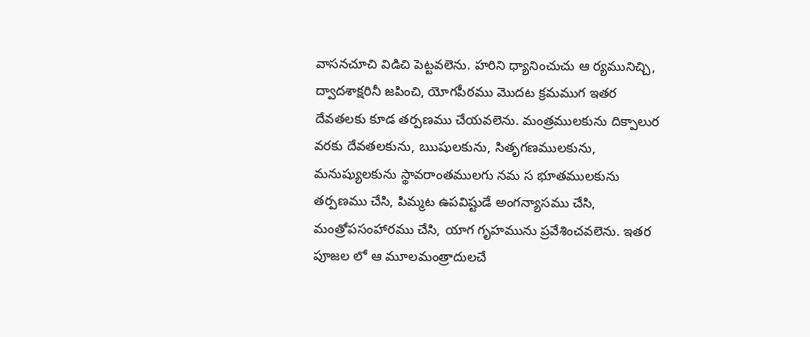వాసనచూచి విడిచి పెట్టవలెను. హరిని ధ్యానించుచు ఆ ర్యమునిచ్చి, ద్వాదశాక్షరినీ జపించి, యోగపీఠము మొదట క్రమముగ ఇతర దేవతలకు కూడ తర్పణము చేయవలెను. మంత్రములకును దిక్పాలుర వరకు దేవతలకును, ఋషులకును, సితృగణములకును, మనుష్యులకును స్థావరాంతములగు నమ స భూతములకును తర్పణము చేసి, పిమ్మట ఉపవిష్టుడే అంగన్యాసము చేసి, మంత్రోపసంహారము చేసి, యాగ గృహమును ప్రవేశించవలెను. ఇతర పూజల లో ఆ మూలమంత్రాదులచే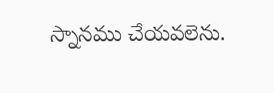స్నానము చేయవలెను.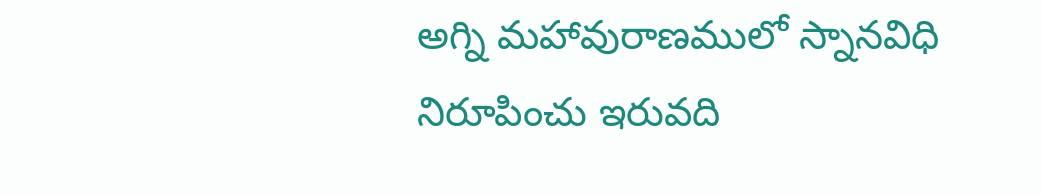అగ్ని మహావురాణములో స్నానవిధి నిరూపించు ఇరువది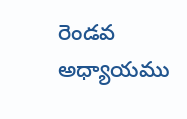రెండవ అధ్యాయము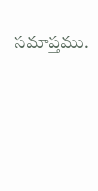సమాప్తము.